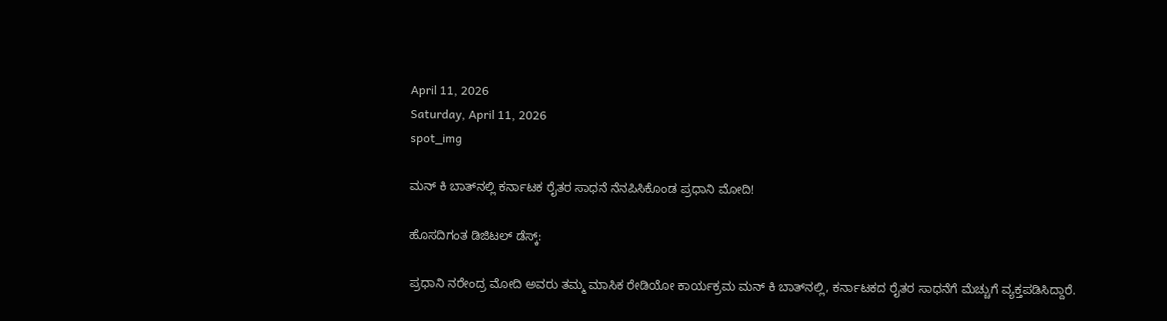April 11, 2026
Saturday, April 11, 2026
spot_img

ಮನ್‌ ಕಿ ಬಾತ್‌ನಲ್ಲಿ ಕರ್ನಾಟಕ ರೈತರ ಸಾಧನೆ ನೆನಪಿಸಿಕೊಂಡ ಪ್ರಧಾನಿ ಮೋದಿ!

ಹೊಸದಿಗಂತ ಡಿಜಿಟಲ್ ಡೆಸ್ಕ್:

ಪ್ರಧಾನಿ ನರೇಂದ್ರ ಮೋದಿ ಅವರು ತಮ್ಮ ಮಾಸಿಕ ರೇಡಿಯೋ ಕಾರ್ಯಕ್ರಮ ಮನ್ ಕಿ ಬಾತ್‌ನಲ್ಲಿ, ಕರ್ನಾಟಕದ ರೈತರ ಸಾಧನೆಗೆ ಮೆಚ್ಚುಗೆ ವ್ಯಕ್ತಪಡಿಸಿದ್ದಾರೆ.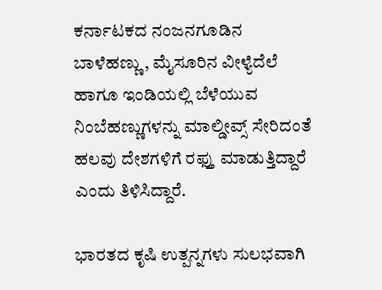ಕರ್ನಾಟಕದ ನಂಜನಗೂಡಿನ ಬಾಳೆಹಣ್ಣು, ಮೈಸೂರಿನ ವೀಳ್ಯೆದೆಲೆ ಹಾಗೂ ಇಂಡಿಯಲ್ಲಿ ಬೆಳೆಯುವ ನಿಂಬೆಹಣ್ಣುಗಳನ್ನು ಮಾಲ್ಡೀವ್ಸ್ ಸೇರಿದಂತೆ ಹಲವು ದೇಶಗಳಿಗೆ ರಫ್ತು ಮಾಡುತ್ತಿದ್ದಾರೆ ಎಂದು ತಿಳಿಸಿದ್ದಾರೆ.

ಭಾರತದ ಕೃಷಿ ಉತ್ಪನ್ನಗಳು ಸುಲಭವಾಗಿ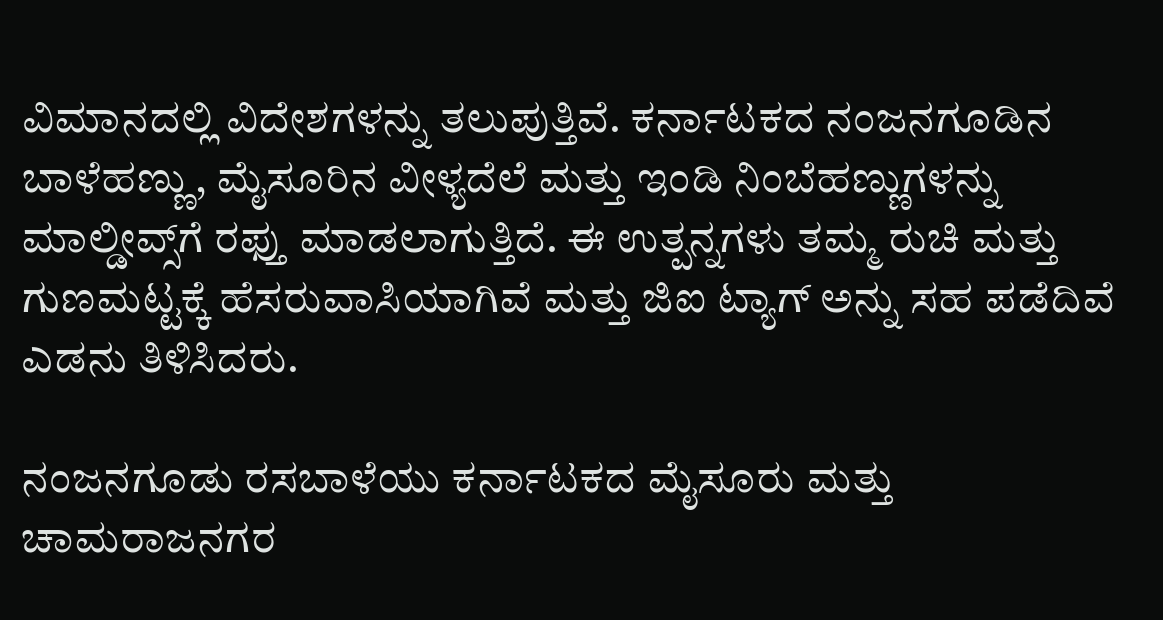ವಿಮಾನದಲ್ಲಿ ವಿದೇಶಗಳನ್ನು ತಲುಪುತ್ತಿವೆ. ಕರ್ನಾಟಕದ ನಂಜನಗೂಡಿನ ಬಾಳೆಹಣ್ಣು, ಮೈಸೂರಿನ ವೀಳ್ಯದೆಲೆ ಮತ್ತು ಇಂಡಿ ನಿಂಬೆಹಣ್ಣುಗಳನ್ನು ಮಾಲ್ಡೀವ್ಸ್‌ಗೆ ರಫ್ತು ಮಾಡಲಾಗುತ್ತಿದೆ. ಈ ಉತ್ಪನ್ನಗಳು ತಮ್ಮ ರುಚಿ ಮತ್ತು ಗುಣಮಟ್ಟಕ್ಕೆ ಹೆಸರುವಾಸಿಯಾಗಿವೆ ಮತ್ತು ಜಿಐ ಟ್ಯಾಗ್ ಅನ್ನು ಸಹ ಪಡೆದಿವೆ ಎಡನು ತಿಳಿಸಿದರು.

ನಂಜನಗೂಡು ರಸಬಾಳೆಯು ಕರ್ನಾಟಕದ ಮೈಸೂರು ಮತ್ತು ಚಾಮರಾಜನಗರ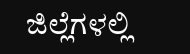ಜಿಲ್ಲೆಗಳಲ್ಲಿ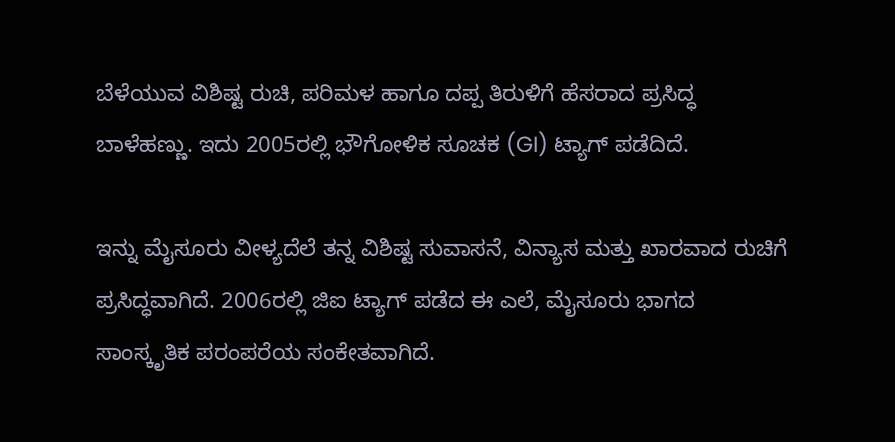ಬೆಳೆಯುವ ವಿಶಿಷ್ಟ ರುಚಿ, ಪರಿಮಳ ಹಾಗೂ ದಪ್ಪ ತಿರುಳಿಗೆ ಹೆಸರಾದ ಪ್ರಸಿದ್ಧ ಬಾಳೆಹಣ್ಣು. ಇದು 2005ರಲ್ಲಿ ಭೌಗೋಳಿಕ ಸೂಚಕ (GI) ಟ್ಯಾಗ್ ಪಡೆದಿದೆ.

ಇನ್ನು ಮೈಸೂರು ವೀಳ್ಯದೆಲೆ ತನ್ನ ವಿಶಿಷ್ಟ ಸುವಾಸನೆ, ವಿನ್ಯಾಸ ಮತ್ತು ಖಾರವಾದ ರುಚಿಗೆ ಪ್ರಸಿದ್ಧವಾಗಿದೆ. 2006ರಲ್ಲಿ ಜಿಐ ಟ್ಯಾಗ್ ಪಡೆದ ಈ ಎಲೆ, ಮೈಸೂರು ಭಾಗದ ಸಾಂಸ್ಕೃತಿಕ ಪರಂಪರೆಯ ಸಂಕೇತವಾಗಿದೆ.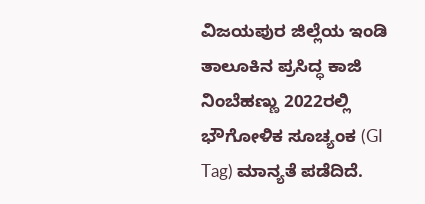ವಿಜಯಪುರ ಜಿಲ್ಲೆಯ ಇಂಡಿ ತಾಲೂಕಿನ ಪ್ರಸಿದ್ಧ ಕಾಜಿ ನಿಂಬೆಹಣ್ಣು 2022ರಲ್ಲಿ ಭೌಗೋಳಿಕ ಸೂಚ್ಯಂಕ (GI Tag) ಮಾನ್ಯತೆ ಪಡೆದಿದೆ.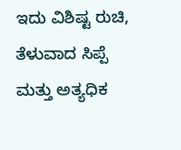ಇದು ವಿಶಿಷ್ಟ ರುಚಿ, ತೆಳುವಾದ ಸಿಪ್ಪೆ ಮತ್ತು ಅತ್ಯಧಿಕ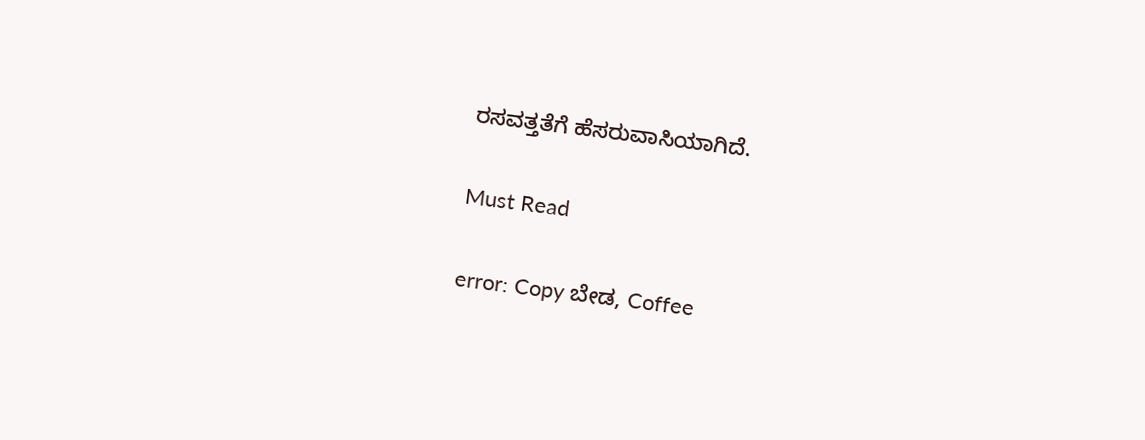ರಸವತ್ತತೆಗೆ ಹೆಸರುವಾಸಿಯಾಗಿದೆ.

Must Read

error: Copy ಬೇಡ, Coffee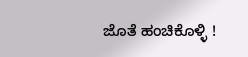ಜೊತೆ ಹಂಚಿಕೊಳ್ಳಿ !